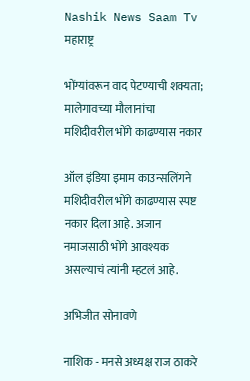Nashik News Saam Tv
महाराष्ट्र

भोंग्यांवरून वाद पेटण्याची शक्यता; मालेगावच्या मौलानांचा मशिदीवरील भोंगे काढण्यास नकार

ऑल इंडिया इमाम काउन्सलिंगने मशिदीवरील भोंगे काढण्यास स्पष्ट नकार दिला आहे. अजान नमाजसाठी भोंगे आवश्यक असल्याचं त्यांनी म्हटलं आहे.

अभिजीत सोनावणे

नाशिक - मनसे अध्यक्ष राज ठाकरे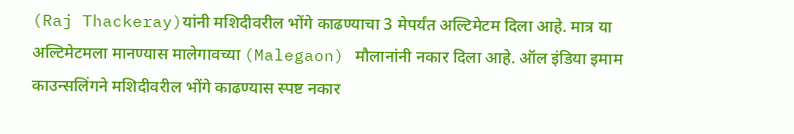(Raj Thackeray)यांनी मशिदीवरील भोंगे काढण्याचा 3 मेपर्यंत अल्टिमेटम दिला आहे. मात्र या अल्टिमेटमला मानण्यास मालेगावच्या (Malegaon) मौलानांनी नकार दिला आहे. ऑल इंडिया इमाम काउन्सलिंगने मशिदीवरील भोंगे काढण्यास स्पष्ट नकार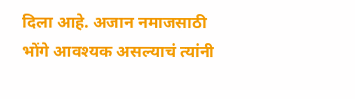दिला आहे. अजान नमाजसाठी भोंगे आवश्यक असल्याचं त्यांनी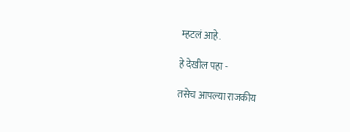म्हटलं आहे.

हे देखील पहा -

तसेच आपल्या राजकीय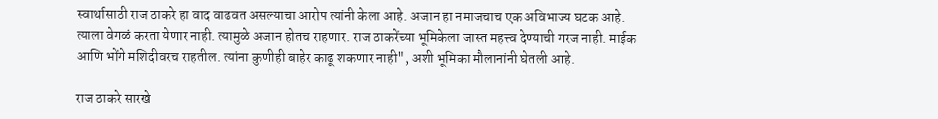स्वार्थासाठी राज ठाकरे हा वाद वाढवत असल्याचा आरोप त्यांनी केला आहे. अजान हा नमाजचाच एक अविभाज्य घटक आहे. त्याला वेगळं करता येणार नाही. त्यामुळे अजान होतच राहणार. राज ठाकरेंच्या भूमिकेला जास्त महत्त्व देण्याची गरज नाही. माईक आणि भोंगे मशिदीवरच राहतील. त्यांना कुणीही बाहेर काढू शकणार नाही", अशी भूमिका मौलानांनी घेतली आहे.

राज ठाकरे सारखे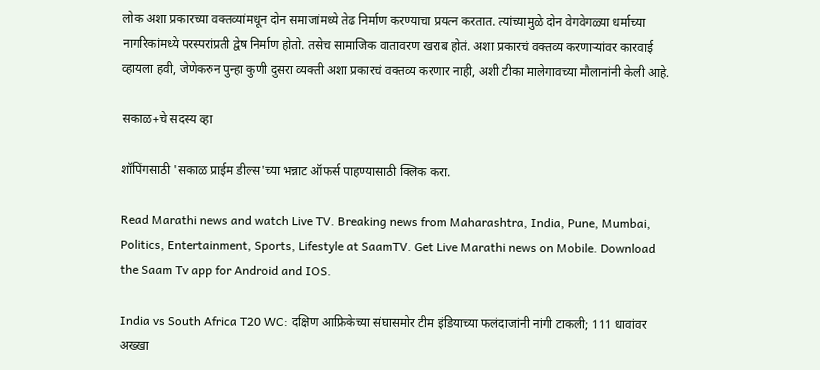लोक अशा प्रकारच्या वक्तव्यांमधून दोन समाजांमध्ये तेढ निर्माण करण्याचा प्रयत्न करतात. त्यांच्यामुळे दोन वेगवेगळ्या धर्माच्या नागरिकांमध्ये परस्परांप्रती द्वेष निर्माण होतो. तसेच सामाजिक वातावरण खराब होतं. अशा प्रकारचं वक्तव्य करणाऱ्यांवर कारवाई व्हायला हवी, जेणेकरुन पुन्हा कुणी दुसरा व्यक्ती अशा प्रकारचं वक्तव्य करणार नाही, अशी टीका मालेगावच्या मौलानांनी केली आहे.

सकाळ+चे सदस्य व्हा

शॉपिंगसाठी 'सकाळ प्राईम डील्स'च्या भन्नाट ऑफर्स पाहण्यासाठी क्लिक करा.

Read Marathi news and watch Live TV. Breaking news from Maharashtra, India, Pune, Mumbai, Politics, Entertainment, Sports, Lifestyle at SaamTV. Get Live Marathi news on Mobile. Download the Saam Tv app for Android and IOS.

India vs South Africa T20 WC: दक्षिण आफ्रिकेच्या संघासमोर टीम इंडियाच्या फलंदाजांनी नांगी टाकली; 111 धावांवर अख्खा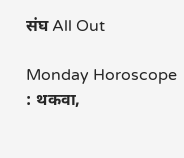संघ All Out

Monday Horoscope : थकवा,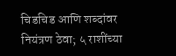चिडचिड आणि शब्दांवर नियंत्रण ठेवा; ५ राशींच्या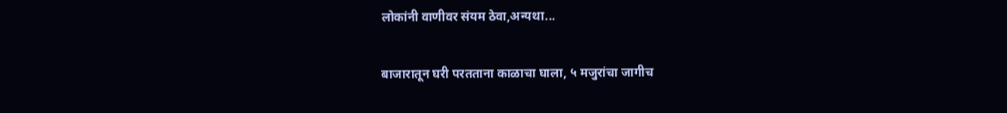लोकांनी वाणीवर संयम ठेवा,अन्यथा...

बाजारातून घरी परतताना काळाचा घाला, ५ मजुरांचा जागीच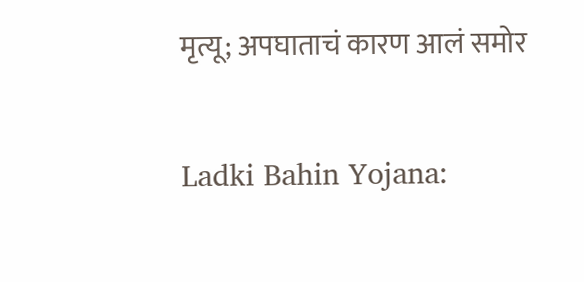मृत्यू; अपघाताचं कारण आलं समोर

Ladki Bahin Yojana: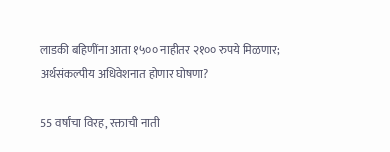लाडकी बहिणींना आता १५०० नाहीतर २१०० रुपये मिळणार; अर्थसंकल्पीय अधिवेशनात होणार घोषणा?

55 वर्षांचा विरह, रक्ताची नाती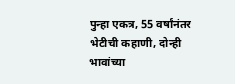पुन्हा एकत्र, 55 वर्षांनंतर भेटीची कहाणी, दोन्ही भावांच्या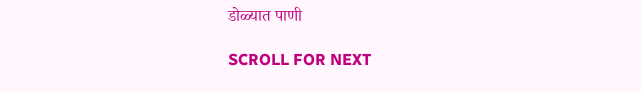डोळ्यात पाणी

SCROLL FOR NEXT